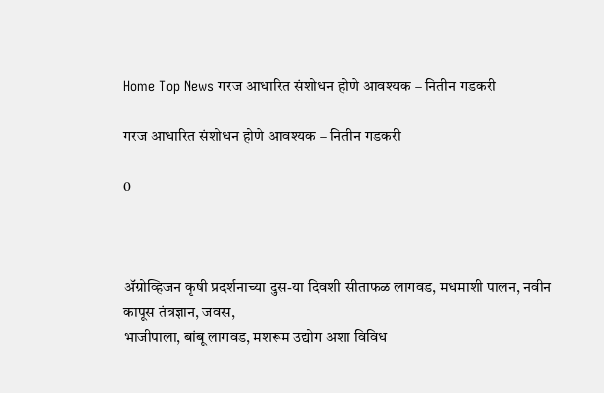Home Top News गरज आधारित संशोधन होणे आवश्‍यक – नितीन गडकरी

गरज आधारित संशोधन होणे आवश्‍यक – नितीन गडकरी

0



ॲग्रोव्हिजन कृषी प्रदर्शनाच्‍या दुस-या दिवशी सीताफळ लागवड, मधमाशी पालन, नवीन कापूस तंत्रज्ञान, जवस,
भाजीपाला, बांबू लागवड, मशरूम उद्योग अशा विविध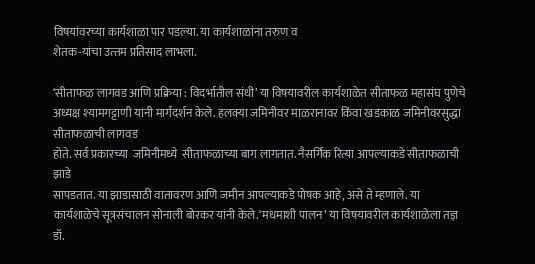विषयांवरच्‍या कार्यशाळा पार पडल्‍या. या कार्यशाळांना तरुण व
शेतक-यांचा उत्‍तम प्रतिसाद लाभला.

‘सीताफळ लागवड आणि प्रक्रिया : विदर्भातील संधी’ या विषयावरील कार्यशाळेत सीताफळ महासंघ पुणेचे अध्यक्ष श्यामगट्टाणी यांनी मार्गदर्शन केले. हलक्या जमिनीवर माळरानावर किंवा खडकाळ जमिनीवरसुद्धा सीताफळाची लागवड
होते. सर्व प्रकारच्या  जमिनीमध्ये  सीताफळाच्या बाग लागतात. नैसर्गिक रित्या आपल्याकडे सीताफळाची झाडे
सापडतात. या झाडासाठी वातावरण आणि जमीन आपल्याकडे पोषक आहे, असे ते म्‍हणाले. या कार्यशाळेचे सूत्रसंचालन सोनाली बोरकर यांनी केले.‘मधमाशी पालन’ या विषयावरील कार्यशाळेला तज्ञ डॉ.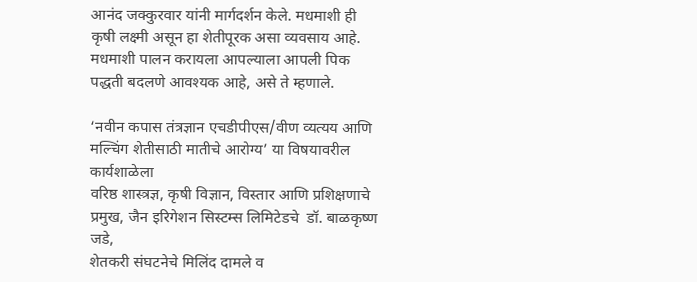आनंद जक्कुरवार यांनी मार्गदर्शन केले. मधमाशी ही कृषी लक्ष्‍मी असून हा शेतीपूरक असा व्यवसाय आहे. मधमाशी पालन करायला आपल्याला आपली पिक पद्धती बदलणे आवश्यक आहे, असे ते म्‍हणाले.

‘नवीन कपास तंत्रज्ञान एचडीपीएस/वीण व्यत्यय आणि मल्चिंग शेतीसाठी मातीचे आरोग्य’ या विषयावरील कार्यशाळेला
वरिष्ठ शास्त्रज्ञ, कृषी विज्ञान, विस्तार आणि प्रशिक्षणाचे प्रमुख, जैन इरिगेशन सिस्टम्स लिमिटेडचे  डॉ. बाळकृष्ण जडे,
शेतकरी संघटनेचे मिलिंद दामले व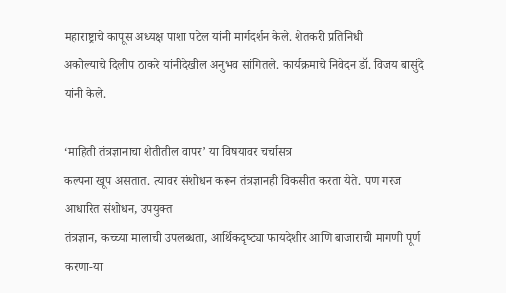महाराष्ट्राचे कापूस अध्यक्ष पाशा पटेल यांनी मार्गदर्शन केले. शेतकरी प्रतिनिधी
अकोल्याचे दिलीप ठाकरे यांनीदेखील अनुभव सांगितले. कार्यक्रमाचे निवेदन डॉ. विजय बासुंदे यांनी केले.

‘माहिती तंत्रज्ञानाचा शेतीतील वापर’ या विषयावर चर्चासत्र
कल्‍पना खूप असतात. त्‍यावर संशोधन करून तंत्रज्ञानही विकसीत करता येते. पण गरज आधा‍रित संशोधन, उपयुक्‍त
तंत्रज्ञान, कच्‍च्‍या मालाची उपलब्‍धता, आर्थिकदृष्‍ट्या फायदेशीर आणि बाजाराची मागणी पूर्ण करणा-या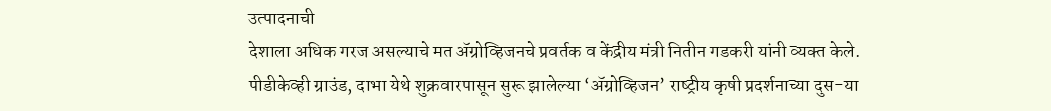उत्‍पादनाची
देशाला अधिक गरज असल्‍याचे मत ॲग्रोव्हिजनचे प्रवर्तक व केंद्रीय मंत्री नितीन गडकरी यांनी व्‍यक्‍त केले.
पीडीकेव्‍ही ग्राउंड, दाभा येथे शुक्रवारपासून सुरू झालेल्‍या ‘ॲग्रोव्हिजन’ राष्‍ट्रीय कृषी प्रदर्शनाच्‍या दुस-या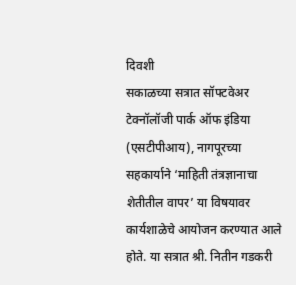दिवशी
सकाळच्‍या सत्रात सॉफ्टवेअर टेक्‍नॉलॉजी पार्क ऑफ इंडिया (एसटीपीआय), नागपूरच्‍या सहकार्याने ‘माहिती तंत्रज्ञानाचा
शेतीतील वापर’ या विषयावर कार्यशाळेचे आयोजन करण्‍यात आले होते. या सत्रात श्री. नितीन गडकरी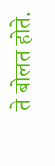ते बोलत होते.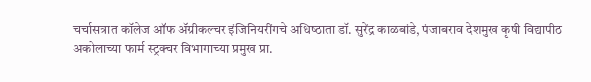चर्चासत्रात कॉलेज ऑफ ॲग्रीकल्‍चर इंजिनियरींगचे अधिष्‍ठाता डॉ. सुरेंद्र काळबांडे, पंजाबराव देशमुख कृषी विद्यापीठ
अकोलाच्‍या फार्म स्‍ट्रक्‍चर विभागाच्‍या प्रमुख प्रा.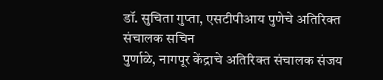डॉ. सुचिता गुप्‍ता, एसटीपीआय पुणेचे अतिरिक्‍त संचालक सचिन
पुर्णाळे, नागपूर केंद्राचे अतिरिक्‍त संचालक संजय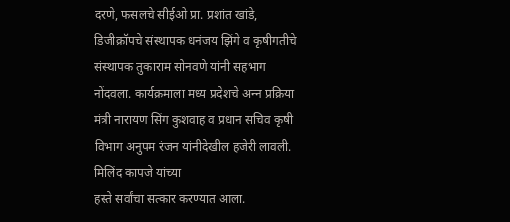दरणे, फसलचे सीईओ प्रा. प्रशांत खांडे, डिजीक्रॉपचे संस्‍थापक धनंजय झिंगे व कृषीगतीचे संस्‍थापक तुकाराम सोनवणे यांनी सहभाग नोंदवला. कार्यक्रमाला मध्‍य प्रदेशचे अन्‍न प्रक्रिया मंत्री नारायण सिंग कुशवाह व प्रधान सचिव कृषी विभाग अनुपम रंजन यांनीदेखील हजेरी लावली. मिलिंद कापजे यांच्‍या
हस्‍ते सर्वांचा सत्‍कार करण्‍यात आला.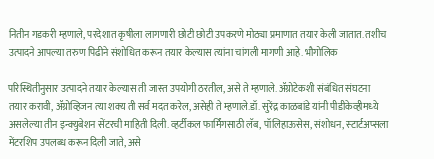नितीन गडकरी म्‍हणाले, परदेशात कृषीला लागणारी छोटी छोटी उपकरणे मोठ्या प्रमाणात तयार केली जातात. तशीच
उत्‍पादने आपल्‍या तरुण पिढीने संशोधित करून तयार केल्‍यास त्‍यांना चांगली मागणी आहे. भौगोलिक

परिस्थितीनुसार उत्‍पादने तयार केल्‍यास ती जास्‍त उपयोगी ठरतील, असे ते म्‍हणाले. ॲग्रोटेकशी संबंधित संघटना
तयार करावी, ॲग्रोव्हिजन त्‍या शक्‍य ती सर्व मदत करेल, असेही ते म्‍हणाले.डॉ. सुरेंद्र काळबांडे यांनी पीडीकेव्‍हीमध्‍ये असलेल्‍या तीन इन्‍क्‍युबेशन सेंटरची माहिती दिली. व्‍हर्टीकल फार्मिंगसाठी लॅब, पॉलिहाऊसेस, संशोधन, स्‍टार्टअप्‍सला मेंटरशिप उपलब्‍ध करून दिली जाते, असे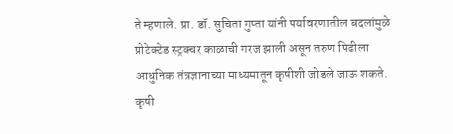ते म्‍हणाले. प्रा. डॉ. सुचिता गुप्‍ता यांनी पर्यावरणातील बदलांमुळे प्रोटेक्‍टेड स्‍ट्रक्‍चर काळाची गरज झाली असून तरुण पिढीला आधुनिक तंत्रज्ञानाच्‍या माध्‍यमातून कृषीशी जोडले जाऊ शकते. कृषी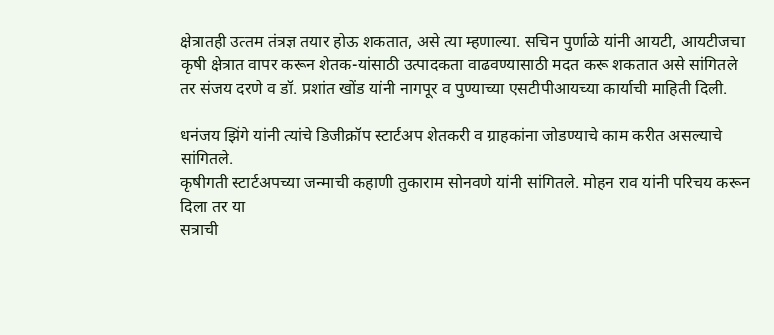क्षेत्रातही उत्‍तम तंत्रज्ञ तयार होऊ शकतात, असे त्‍या म्‍हणाल्‍या. सचिन पुर्णाळे यांनी आयटी, आयटीजचा कृषी क्षेत्रात वापर करून शेतक-यांसाठी उत्‍पादकता वाढवण्‍यासाठी मदत करू शकतात असे सांगितले तर संजय दरणे व डॉ. प्रशांत खोंड यांनी नागपूर व पुण्‍याच्‍या एसटीपीआयच्‍या कार्याची माहिती दिली.

धनंजय झिंगे यांनी त्‍यांचे डिजीक्रॉप स्‍टार्टअप शेतकरी व ग्राहकांना जोडण्‍याचे काम करीत असल्‍याचे सांगितले.
कृषीगती स्‍टार्टअपच्‍या जन्‍माची कहाणी तुकाराम सोनवणे यांनी सांगितले. मोहन राव यांनी परिचय करून दिला तर या
सत्राची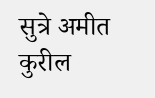सुत्रे अमीत कुरील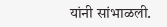यांनी सांभाळली.